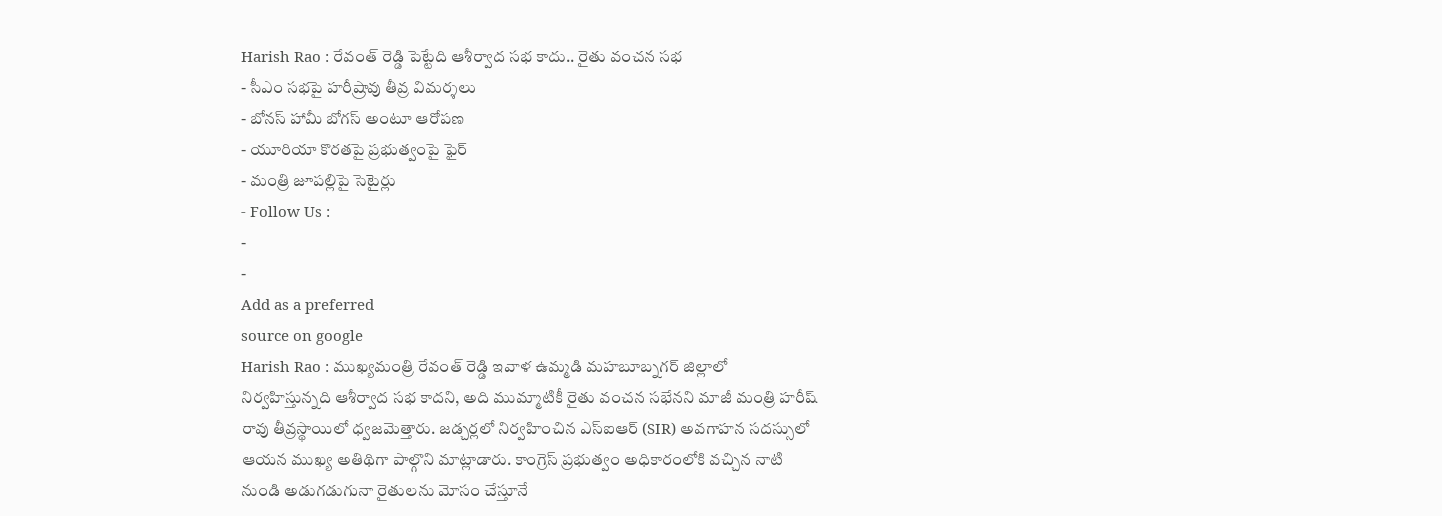Harish Rao : రేవంత్ రెడ్డి పెట్టేది ఆశీర్వాద సభ కాదు.. రైతు వంచన సభ
- సీఎం సభపై హరీష్రావు తీవ్ర విమర్శలు
- బోనస్ హామీ బోగస్ అంటూ ఆరోపణ
- యూరియా కొరతపై ప్రభుత్వంపై ఫైర్
- మంత్రి జూపల్లిపై సెటైర్లు
- Follow Us :
-
-
Add as a preferred
source on google
Harish Rao : ముఖ్యమంత్రి రేవంత్ రెడ్డి ఇవాళ ఉమ్మడి మహబూబ్నగర్ జిల్లాలో నిర్వహిస్తున్నది ఆశీర్వాద సభ కాదని, అది ముమ్మాటికీ రైతు వంచన సభేనని మాజీ మంత్రి హరీష్ రావు తీవ్రస్థాయిలో ధ్వజమెత్తారు. జడ్చర్లలో నిర్వహించిన ఎస్ఐఆర్ (SIR) అవగాహన సదస్సులో ఆయన ముఖ్య అతిథిగా పాల్గొని మాట్లాడారు. కాంగ్రెస్ ప్రభుత్వం అధికారంలోకి వచ్చిన నాటి నుండి అడుగడుగునా రైతులను మోసం చేస్తూనే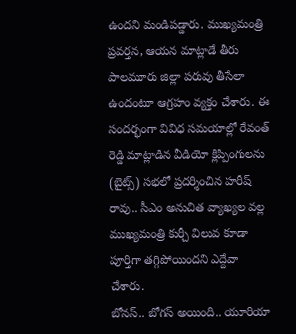ఉందని మండిపడ్డారు. ముఖ్యమంత్రి ప్రవర్తన, ఆయన మాట్లాడే తీరు పాలమూరు జిల్లా పరువు తీసేలా ఉందంటూ ఆగ్రహం వ్యక్తం చేశారు. ఈ సందర్భంగా వివిధ సమయాల్లో రేవంత్ రెడ్డి మాట్లాడిన వీడియో క్లిప్పింగులను (బైట్స్) సభలో ప్రదర్శించిన హరీష్ రావు.. సీఎం అనుచిత వ్యాఖ్యల వల్ల ముఖ్యమంత్రి కుర్చీ విలువ కూడా పూర్తిగా తగ్గిపోయిందని ఎద్దేవా చేశారు.
బోనస్.. బోగస్ అయింది.. యూరియా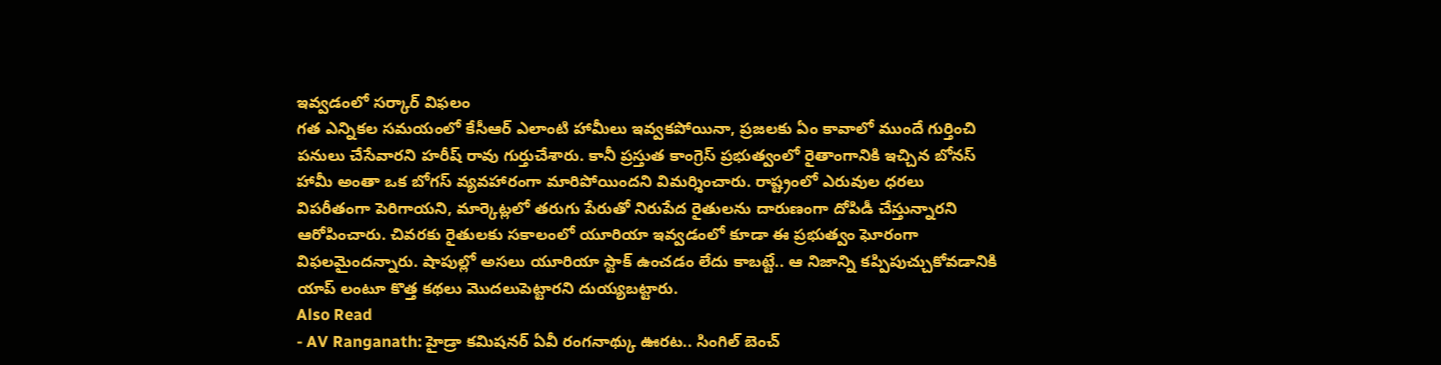ఇవ్వడంలో సర్కార్ విఫలం
గత ఎన్నికల సమయంలో కేసీఆర్ ఎలాంటి హామీలు ఇవ్వకపోయినా, ప్రజలకు ఏం కావాలో ముందే గుర్తించి పనులు చేసేవారని హరీష్ రావు గుర్తుచేశారు. కానీ ప్రస్తుత కాంగ్రెస్ ప్రభుత్వంలో రైతాంగానికి ఇచ్చిన బోనస్ హామీ అంతా ఒక బోగస్ వ్యవహారంగా మారిపోయిందని విమర్శించారు. రాష్ట్రంలో ఎరువుల ధరలు విపరీతంగా పెరిగాయని, మార్కెట్లలో తరుగు పేరుతో నిరుపేద రైతులను దారుణంగా దోపిడీ చేస్తున్నారని ఆరోపించారు. చివరకు రైతులకు సకాలంలో యూరియా ఇవ్వడంలో కూడా ఈ ప్రభుత్వం ఘోరంగా విఫలమైందన్నారు. షాపుల్లో అసలు యూరియా స్టాక్ ఉంచడం లేదు కాబట్టే.. ఆ నిజాన్ని కప్పిపుచ్చుకోవడానికి యాప్ లంటూ కొత్త కథలు మొదలుపెట్టారని దుయ్యబట్టారు.
Also Read
- AV Ranganath: హైడ్రా కమిషనర్ ఏవీ రంగనాథ్కు ఊరట.. సింగిల్ బెంచ్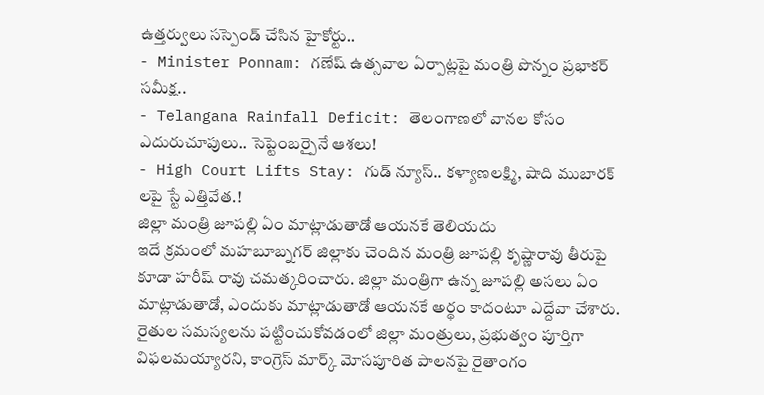ఉత్తర్వులు సస్పెండ్ చేసిన హైకోర్టు..
- Minister Ponnam: గణేష్ ఉత్సవాల ఏర్పాట్లపై మంత్రి పొన్నం ప్రభాకర్ సమీక్ష..
- Telangana Rainfall Deficit: తెలంగాణలో వానల కోసం ఎదురుచూపులు.. సెప్టెంబర్పైనే ఆశలు!
- High Court Lifts Stay: గుడ్ న్యూస్.. కళ్యాణలక్ష్మి, షాది ముబారక్ లపై స్టే ఎత్తివేత.!
జిల్లా మంత్రి జూపల్లి ఏం మాట్లాడుతాడో ఆయనకే తెలియదు
ఇదే క్రమంలో మహబూబ్నగర్ జిల్లాకు చెందిన మంత్రి జూపల్లి కృష్ణారావు తీరుపై కూడా హరీష్ రావు చమత్కరించారు. జిల్లా మంత్రిగా ఉన్న జూపల్లి అసలు ఏం మాట్లాడుతాడో, ఎందుకు మాట్లాడుతాడో ఆయనకే అర్థం కాదంటూ ఎద్దేవా చేశారు. రైతుల సమస్యలను పట్టించుకోవడంలో జిల్లా మంత్రులు, ప్రభుత్వం పూర్తిగా విఫలమయ్యారని, కాంగ్రెస్ మార్క్ మోసపూరిత పాలనపై రైతాంగం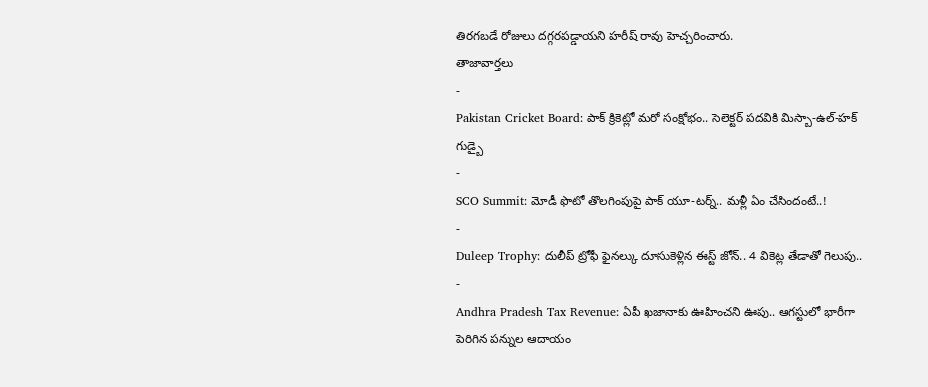తిరగబడే రోజులు దగ్గరపడ్డాయని హరీష్ రావు హెచ్చరించారు.
తాజావార్తలు
-
Pakistan Cricket Board: పాక్ క్రికెట్లో మరో సంక్షోభం.. సెలెక్టర్ పదవికి మిస్బా-ఉల్-హక్ గుడ్బై
-
SCO Summit: మోడీ ఫొటో తొలగింపుపై పాక్ యూ-టర్న్.. మళ్లీ ఏం చేసిందంటే..!
-
Duleep Trophy: దులీప్ ట్రోఫీ ఫైనల్కు దూసుకెళ్లిన ఈస్ట్ జోన్.. 4 వికెట్ల తేడాతో గెలుపు..
-
Andhra Pradesh Tax Revenue: ఏపీ ఖజానాకు ఊహించని ఊపు.. ఆగస్టులో భారీగా పెరిగిన పన్నుల ఆదాయం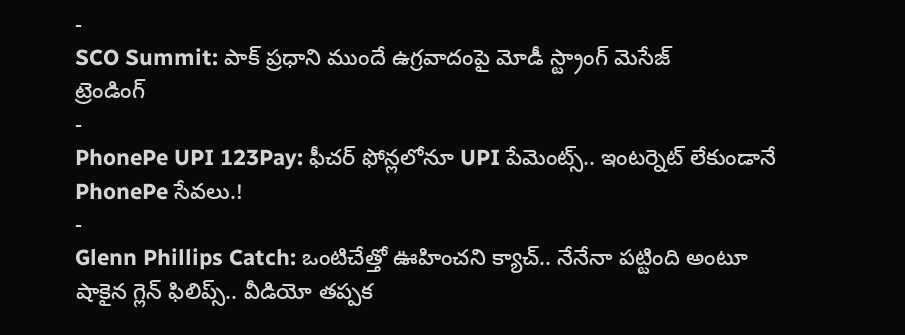-
SCO Summit: పాక్ ప్రధాని ముందే ఉగ్రవాదంపై మోడీ స్ట్రాంగ్ మెసేజ్
ట్రెండింగ్
-
PhonePe UPI 123Pay: ఫీచర్ ఫోన్లలోనూ UPI పేమెంట్స్.. ఇంటర్నెట్ లేకుండానే PhonePe సేవలు.!
-
Glenn Phillips Catch: ఒంటిచేత్తో ఊహించని క్యాచ్.. నేనేనా పట్టింది అంటూ షాకైన గ్లెన్ ఫిలిప్స్.. వీడియో తప్పక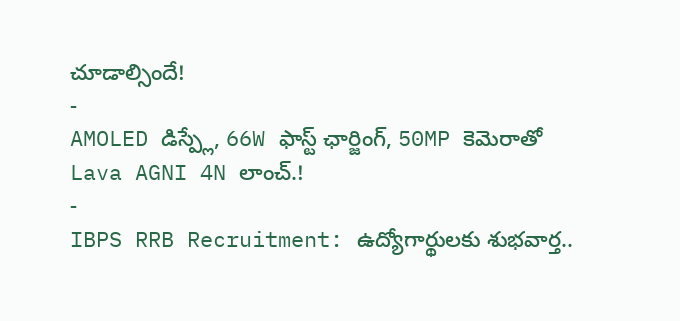చూడాల్సిందే!
-
AMOLED డిస్ప్లే, 66W ఫాస్ట్ ఛార్జింగ్, 50MP కెమెరాతో Lava AGNI 4N లాంచ్.!
-
IBPS RRB Recruitment: ఉద్యోగార్థులకు శుభవార్త..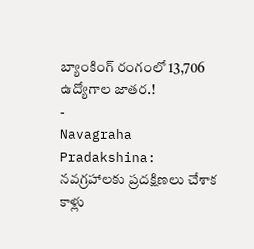బ్యాంకింగ్ రంగంలో 13,706 ఉద్యోగాల జాతర.!
-
Navagraha Pradakshina: నవగ్రహాలకు ప్రదక్షిణలు చేశాక కాళ్లు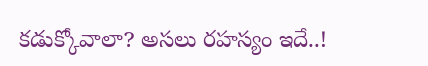కడుక్కోవాలా? అసలు రహస్యం ఇదే..!